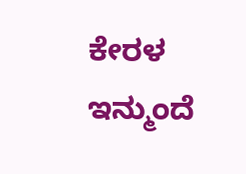ಕೇರಳ ಇನ್ಮುಂದೆ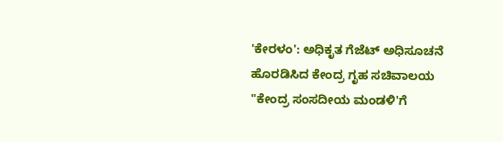'ಕೇರಳಂ': ಅಧಿಕೃತ ಗೆಜೆಟ್ ಅಧಿಸೂಚನೆ ಹೊರಡಿಸಿದ ಕೇಂದ್ರ ಗೃಹ ಸಚಿವಾಲಯ
"ಕೇಂದ್ರ ಸಂಸದೀಯ ಮಂಡಳಿ'ಗೆ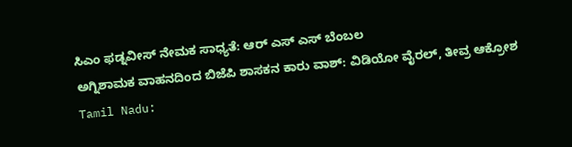ಸಿಎಂ ಫಡ್ನವೀಸ್ ನೇಮಕ ಸಾಧ್ಯತೆ: ಆರ್ ಎಸ್ ಎಸ್ ಬೆಂಬಲ
ಅಗ್ನಿಶಾಮಕ ವಾಹನದಿಂದ ಬಿಜೆಪಿ ಶಾಸಕನ ಕಾರು ವಾಶ್: ವಿಡಿಯೋ ವೈರಲ್, ತೀವ್ರ ಆಕ್ರೋಶ
Tamil Nadu: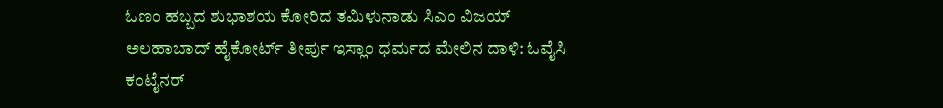ಓಣಂ ಹಬ್ಬದ ಶುಭಾಶಯ ಕೋರಿದ ತಮಿಳುನಾಡು ಸಿಎಂ ವಿಜಯ್
ಅಲಹಾಬಾದ್ ಹೈಕೋರ್ಟ್ ತೀರ್ಪು ಇಸ್ಲಾಂ ಧರ್ಮದ ಮೇಲಿನ ದಾಳಿ: ಓವೈಸಿ
ಕಂಟೈನರ್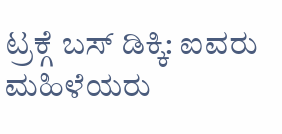ಟ್ರಕ್ಗೆ ಬಸ್ ಡಿಕ್ಕಿ: ಐವರು ಮಹಿಳೆಯರು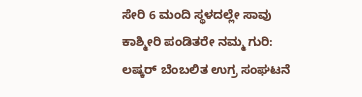ಸೇರಿ 6 ಮಂದಿ ಸ್ಥಳದಲ್ಲೇ ಸಾವು
ಕಾಶ್ಮೀರಿ ಪಂಡಿತರೇ ನಮ್ಮ ಗುರಿ: ಲಷ್ಕರ್ ಬೆಂಬಲಿತ ಉಗ್ರ ಸಂಘಟನೆ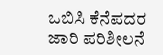ಒಬಿಸಿ ಕೆನೆಪದರ ಜಾರಿ ಪರಿಶೀಲನೆ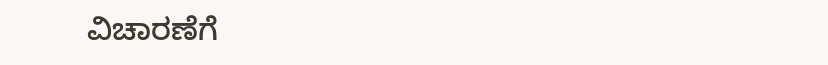ವಿಚಾರಣೆಗೆ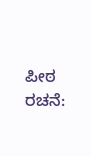ಪೀಠ ರಚನೆ: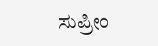ಸುಪ್ರೀಂ